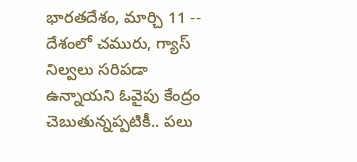భారతదేశం, మార్చి 11 -- దేశంలో చమురు, గ్యాస్‌ నిల్వలు సరిపడా ఉన్నాయని ఓవైపు కేంద్రం చెబుతున్నప్పటికీ.. పలు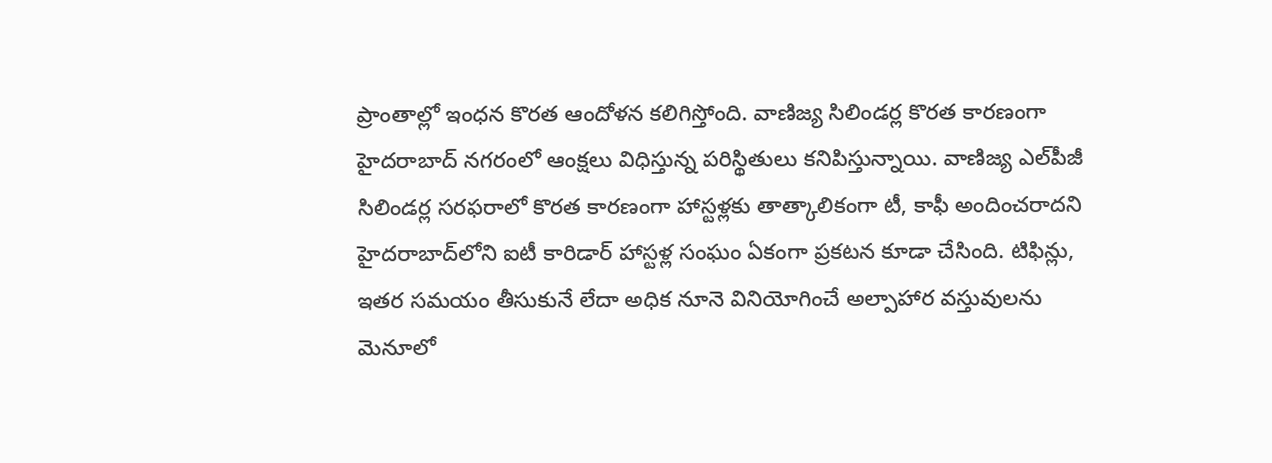ప్రాంతాల్లో ఇంధన కొరత ఆందోళన కలిగిస్తోంది. వాణిజ్య సిలిండర్ల కొరత కారణంగా హైదరాబాద్ నగరంలో ఆంక్షలు విధిస్తున్న పరిస్థితులు కనిపిస్తున్నాయి. వాణిజ్య ఎల్‌పీజీ సిలిండర్ల సరఫరాలో కొరత కారణంగా హాస్టళ్లకు తాత్కాలికంగా టీ, కాఫీ అందించరాదని హైదరాబాద్‌లోని ఐటీ కారిడార్ హాస్టళ్ల సంఘం ఏకంగా ప్రకటన కూడా చేసింది. టిఫిన్లు, ఇతర సమయం తీసుకునే లేదా అధిక నూనె వినియోగించే అల్పాహార వస్తువులను మెనూలో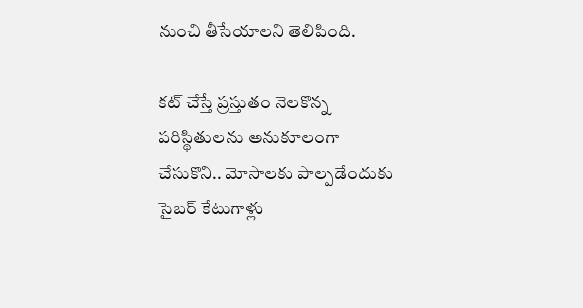నుంచి తీసేయాలని తెలిపింది.

కట్ చేస్తే ప్రస్తుతం నెలకొన్న పరిస్థితులను అనుకూలంగా చేసుకొని.. మోసాలకు పాల్పడేందుకు సైబర్ కేటుగాళ్లు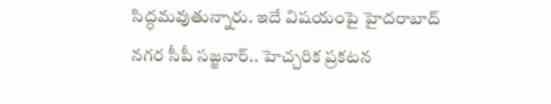సిద్ధమవుతున్నారు. ఇదే విషయంపై హైదరాబాద్ నగర సీపీ సజ్జనార్.. హెచ్చరిక ప్రకటన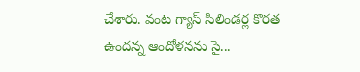చేశారు. వంట గ్యాస్ సిలిండర్ల కొరత ఉందన్న ఆందోళనను సై...